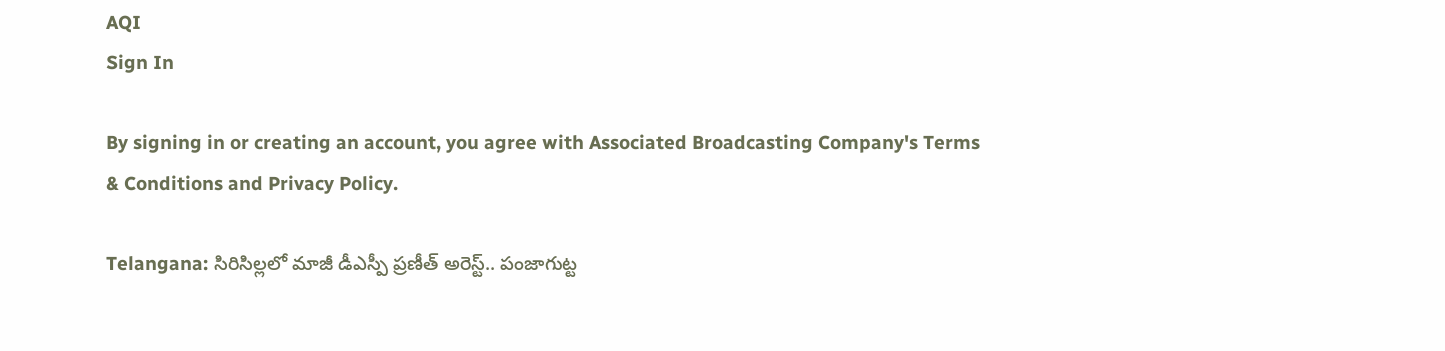AQI
Sign In

By signing in or creating an account, you agree with Associated Broadcasting Company's Terms & Conditions and Privacy Policy.

Telangana: సిరిసిల్లలో మాజీ డీఎస్పీ ప్రణీత్ అరెస్ట్.. పంజాగుట్ట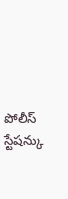పోలీస్ స్టేషన్కు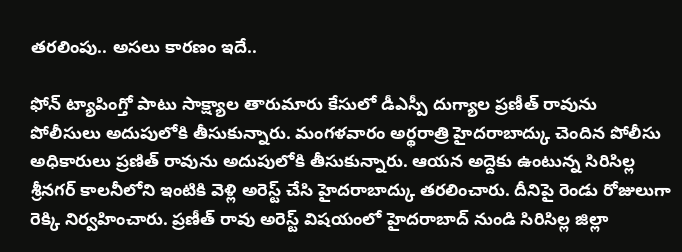తరలింపు.. అసలు కారణం ఇదే..

ఫోన్ ట్యాపింగ్తో పాటు సాక్ష్యాల తారుమారు కేసులో డీఎస్పీ దుగ్యాల ప్రణీత్ రావును పోలీసులు అదుపులోకి తీసుకున్నారు. మంగళవారం అర్థరాత్రి హైదరాబాద్కు చెందిన పోలీసు అధికారులు ప్రణిత్ రావును అదుపులోకి తీసుకున్నారు. ఆయన అద్దెకు ఉంటున్న సిరిసిల్ల శ్రీనగర్ కాలనీలోని ఇంటికి వెళ్లి అరెస్ట్ చేసి హైదరాబాద్కు తరలించారు. దీనిపై రెండు రోజులుగా రెక్కి నిర్వహించారు. ప్రణీత్ రావు అరెస్ట్ విషయంలో హైదరాబాద్ నుండి సిరిసిల్ల జిల్లా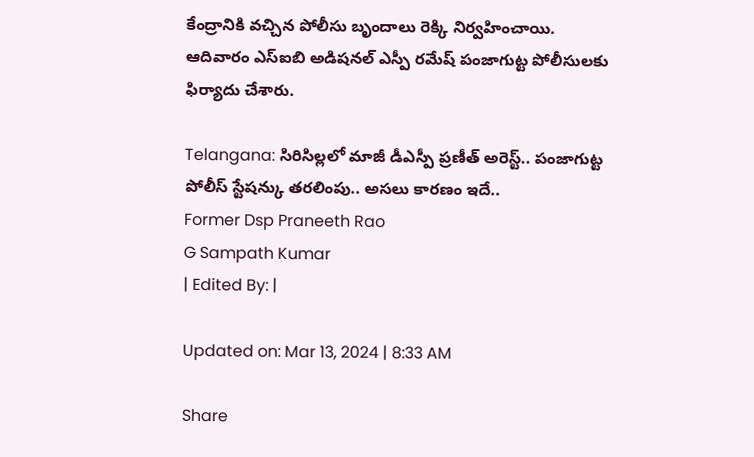కేంద్రానికి వచ్చిన పోలీసు బృందాలు రెక్కి నిర్వహించాయి. ఆదివారం ఎస్ఐబి అడిషనల్ ఎస్పీ రమేష్ పంజాగుట్ట పోలీసులకు ఫిర్యాదు చేశారు.

Telangana: సిరిసిల్లలో మాజీ డీఎస్పీ ప్రణీత్ అరెస్ట్.. పంజాగుట్ట పోలీస్ స్టేషన్కు తరలింపు.. అసలు కారణం ఇదే..
Former Dsp Praneeth Rao
G Sampath Kumar
| Edited By: |

Updated on: Mar 13, 2024 | 8:33 AM

Share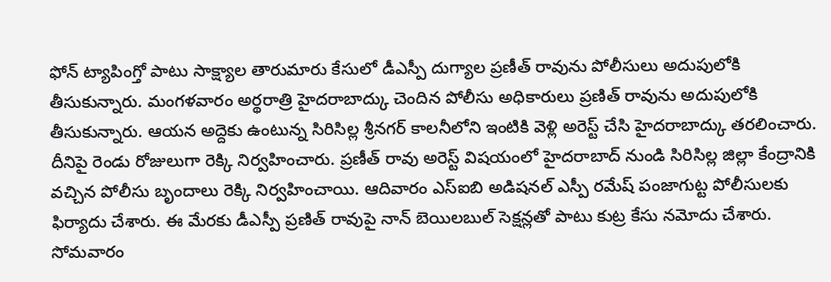ఫోన్ ట్యాపింగ్తో పాటు సాక్ష్యాల తారుమారు కేసులో డీఎస్పీ దుగ్యాల ప్రణీత్ రావును పోలీసులు అదుపులోకి తీసుకున్నారు. మంగళవారం అర్థరాత్రి హైదరాబాద్కు చెందిన పోలీసు అధికారులు ప్రణిత్ రావును అదుపులోకి తీసుకున్నారు. ఆయన అద్దెకు ఉంటున్న సిరిసిల్ల శ్రీనగర్ కాలనీలోని ఇంటికి వెళ్లి అరెస్ట్ చేసి హైదరాబాద్కు తరలించారు. దీనిపై రెండు రోజులుగా రెక్కి నిర్వహించారు. ప్రణీత్ రావు అరెస్ట్ విషయంలో హైదరాబాద్ నుండి సిరిసిల్ల జిల్లా కేంద్రానికి వచ్చిన పోలీసు బృందాలు రెక్కి నిర్వహించాయి. ఆదివారం ఎస్ఐబి అడిషనల్ ఎస్పీ రమేష్ పంజాగుట్ట పోలీసులకు ఫిర్యాదు చేశారు. ఈ మేరకు డీఎస్పీ ప్రణిత్ రావుపై నాన్ బెయిలబుల్ సెక్షన్లతో పాటు కుట్ర కేసు నమోదు చేశారు. సోమవారం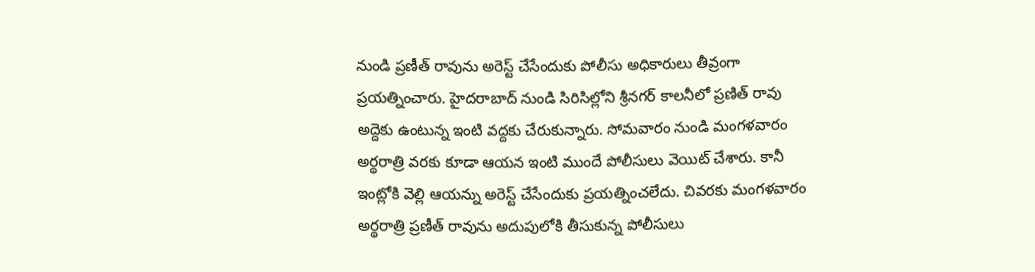నుండి ప్రణీత్ రావును అరెస్ట్ చేసేందుకు పోలీసు అధికారులు తీవ్రంగా ప్రయత్నించారు. హైదరాబాద్ నుండి సిరిసిల్లోని శ్రీనగర్ కాలనీలో ప్రణిత్ రావు అద్దెకు ఉంటున్న ఇంటి వద్దకు చేరుకున్నారు. సోమవారం నుండి మంగళవారం అర్థరాత్రి వరకు కూడా ఆయన ఇంటి ముందే పోలీసులు వెయిట్ చేశారు. కానీ ఇంట్లోకి వెల్లి ఆయన్ను అరెస్ట్ చేసేందుకు ప్రయత్నించలేదు. చివరకు మంగళవారం అర్థరాత్రి ప్రణీత్ రావును అదుపులోకి తీసుకున్న పోలీసులు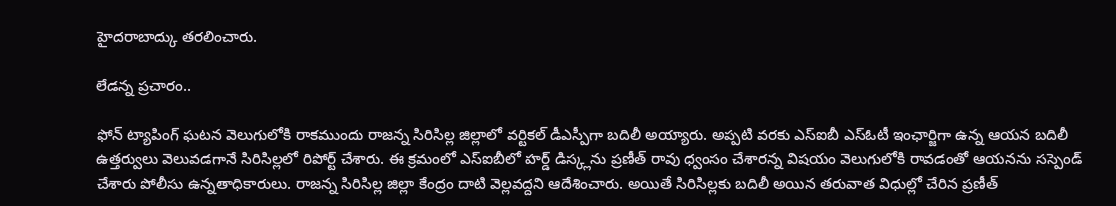హైదరాబాద్కు తరలించారు.

లేడన్న ప్రచారం..

ఫోన్ ట్యాపింగ్ ఘటన వెలుగులోకి రాకముందు రాజన్న సిరిసిల్ల జిల్లాలో వర్టికల్ డీఎస్పీగా బదిలీ అయ్యారు. అప్పటి వరకు ఎస్ఐబీ ఎస్ఓటీ ఇంఛార్జిగా ఉన్న ఆయన బదిలీ ఉత్తర్వులు వెలువడగానే సిరిసిల్లలో రిపోర్ట్ చేశారు. ఈ క్రమంలో ఎస్ఐబీలో హర్డ్ డిస్క్లను ప్రణీత్ రావు ధ్వంసం చేశారన్న విషయం వెలుగులోకి రావడంతో ఆయనను సస్పెండ్ చేశారు పోలీసు ఉన్నతాధికారులు. రాజన్న సిరిసిల్ల జిల్లా కేంద్రం దాటి వెల్లవద్దని ఆదేశించారు. అయితే సిరిసిల్లకు బదిలీ అయిన తరువాత విధుల్లో చేరిన ప్రణీత్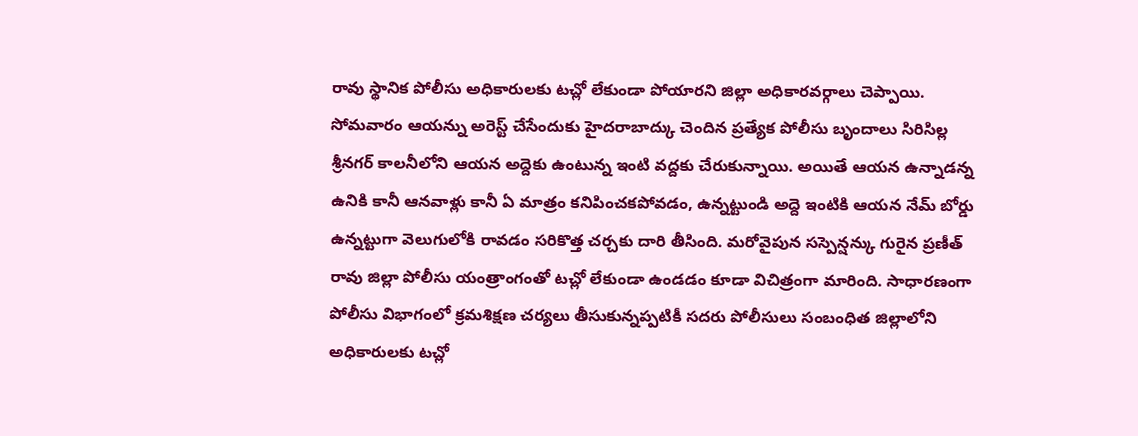రావు స్థానిక పోలీసు అధికారులకు టచ్లో లేకుండా పోయారని జిల్లా అధికారవర్గాలు చెప్పాయి. సోమవారం ఆయన్ను అరెస్ట్ చేసేందుకు హైదరాబాద్కు చెందిన ప్రత్యేక పోలీసు బృందాలు సిరిసిల్ల శ్రీనగర్ కాలనీలోని ఆయన అద్దెకు ఉంటున్న ఇంటి వద్దకు చేరుకున్నాయి. అయితే ఆయన ఉన్నాడన్న ఉనికి కానీ ఆనవాళ్లు కానీ ఏ మాత్రం కనిపించకపోవడం, ఉన్నట్టుండి అద్దె ఇంటికి ఆయన నేమ్ బోర్డు ఉన్నట్టుగా వెలుగులోకి రావడం సరికొత్త చర్చకు దారి తీసింది. మరోవైపున సస్పెన్షన్కు గురైన ప్రణీత్ రావు జిల్లా పోలీసు యంత్రాంగంతో టచ్లో లేకుండా ఉండడం కూడా విచిత్రంగా మారింది. సాధారణంగా పోలీసు విభాగంలో క్రమశిక్షణ చర్యలు తీసుకున్నప్పటికీ సదరు పోలీసులు సంబంధిత జిల్లాలోని అధికారులకు టచ్లో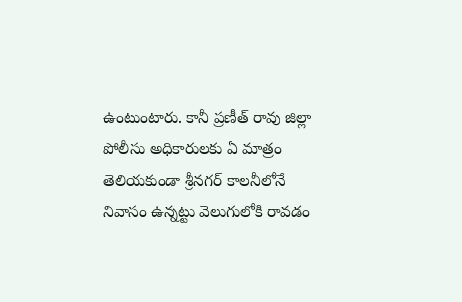ఉంటుంటారు. కానీ ప్రణీత్ రావు జిల్లా పోలీసు అధికారులకు ఏ మాత్రం తెలియకుండా శ్రీనగర్ కాలనీలోనే నివాసం ఉన్నట్టు వెలుగులోకి రావడం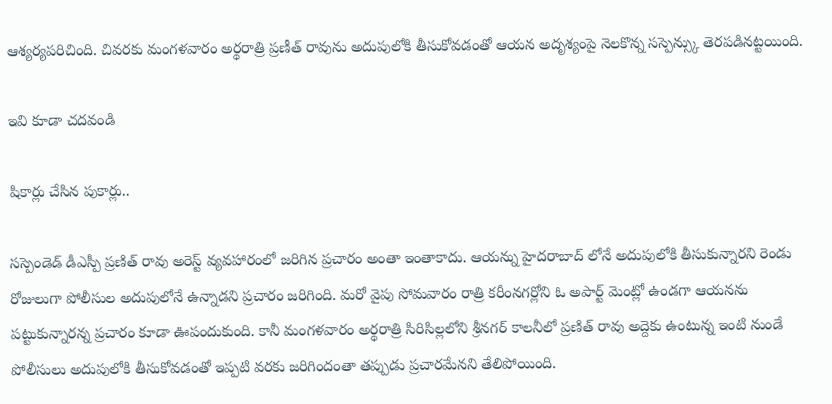ఆశ్యర్యపరిచింది. చివరకు మంగళవారం అర్థరాత్రి ప్రణీత్ రావును అదుపులోకి తీసుకోవడంతో ఆయన అదృశ్యంపై నెలకొన్న సస్పెన్స్కు తెరపడినట్టయింది.

ఇవి కూడా చదవండి

షికార్లు చేసిన పుకార్లు..

సస్పెండెడ్ డీఎస్పీ ప్రణిత్ రావు అరెస్ట్ వ్యవహారంలో జరిగిన ప్రచారం అంతా ఇంతాకాదు. ఆయన్ను హైదరాబాద్ లోనే అదుపులోకి తీసుకున్నారని రెండు రోజులుగా పోలీసుల అదుపులోనే ఉన్నాడని ప్రచారం జరిగింది. మరో వైపు సోమవారం రాత్రి కరీంనగర్లోని ఓ అపార్ట్ మెంట్లో ఉండగా ఆయనను పట్టుకున్నారన్న ప్రచారం కూడా ఊపందుకుంది. కానీ మంగళవారం అర్థరాత్రి సిరిసిల్లలోని శ్రీనగర్ కాలనీలో ప్రణిత్ రావు అద్దెకు ఉంటున్న ఇంటి నుండే పోలీసులు అదుపులోకి తీసుకోవడంతో ఇప్పటి వరకు జరిగిందంతా తప్పుడు ప్రచారమేనని తేలిపోయింది.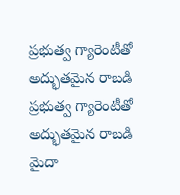ప్రభుత్వ గ్యారెంటీతో అద్భుతమైన రాబడి
ప్రభుత్వ గ్యారెంటీతో అద్భుతమైన రాబడి
మైదా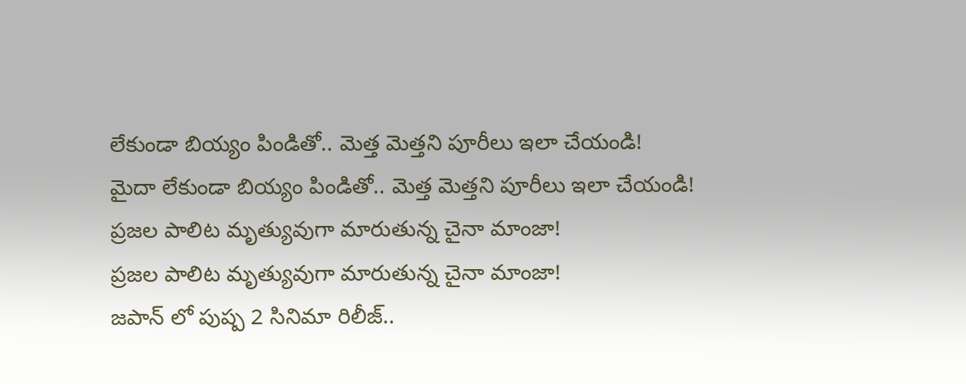లేకుండా బియ్యం పిండితో.. మెత్త మెత్తని పూరీలు ఇలా చేయండి!
మైదా లేకుండా బియ్యం పిండితో.. మెత్త మెత్తని పూరీలు ఇలా చేయండి!
ప్రజల పాలిట మృత్యువుగా మారుతున్న చైనా మాంజా!
ప్రజల పాలిట మృత్యువుగా మారుతున్న చైనా మాంజా!
జపాన్ లో పుష్ప 2 సినిమా రిలీజ్..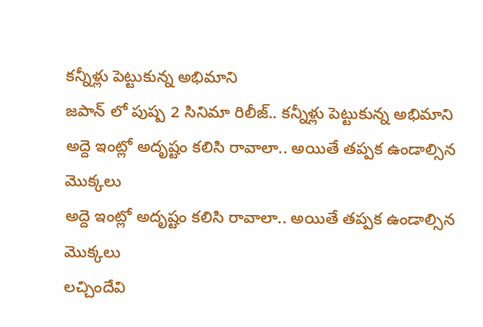కన్నీళ్లు పెట్టుకున్న అభిమాని
జపాన్ లో పుష్ప 2 సినిమా రిలీజ్.. కన్నీళ్లు పెట్టుకున్న అభిమాని
అద్దె ఇంట్లో అదృష్టం కలిసి రావాలా.. అయితే తప్పక ఉండాల్సిన మొక్కలు
అద్దె ఇంట్లో అదృష్టం కలిసి రావాలా.. అయితే తప్పక ఉండాల్సిన మొక్కలు
లచ్చిందేవి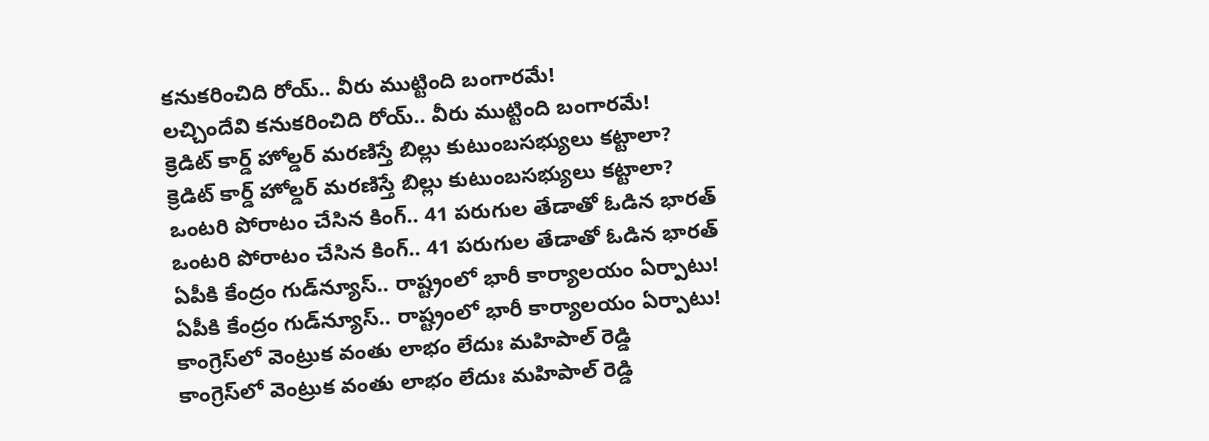కనుకరించిది రోయ్.. వీరు ముట్టింది బంగారమే!
లచ్చిందేవి కనుకరించిది రోయ్.. వీరు ముట్టింది బంగారమే!
క్రెడిట్‌ కార్డ్‌ హోల్డర్‌ మరణిస్తే బిల్లు కుటుంబసభ్యులు కట్టాలా?
క్రెడిట్‌ కార్డ్‌ హోల్డర్‌ మరణిస్తే బిల్లు కుటుంబసభ్యులు కట్టాలా?
ఒంటరి పోరాటం చేసిన కింగ్.. 41 పరుగుల తేడాతో ఓడిన భారత్
ఒంటరి పోరాటం చేసిన కింగ్.. 41 పరుగుల తేడాతో ఓడిన భారత్
ఏపీకి కేంద్రం గుడ్‌న్యూస్.. రాష్ట్రంలో భారీ కార్యాలయం ఏర్పాటు!
ఏపీకి కేంద్రం గుడ్‌న్యూస్.. రాష్ట్రంలో భారీ కార్యాలయం ఏర్పాటు!
కాంగ్రెస్‌లో వెంట్రుక వంతు లాభం లేదుః మహిపాల్ రెడ్డి
కాంగ్రెస్‌లో వెంట్రుక వంతు లాభం లేదుః మహిపాల్ రెడ్డి